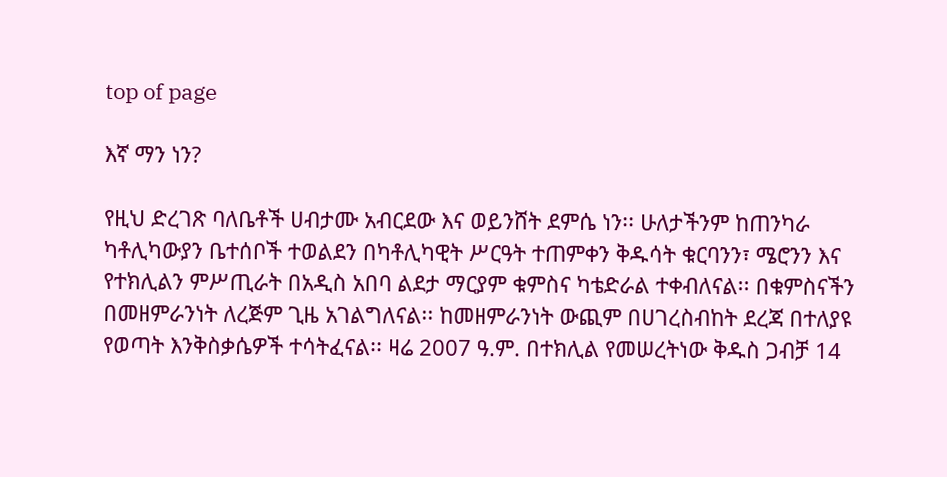top of page

እኛ ማን ነን?

የዚህ ድረገጽ ባለቤቶች ሀብታሙ አብርደው እና ወይንሸት ደምሴ ነን፡፡ ሁለታችንም ከጠንካራ ካቶሊካውያን ቤተሰቦች ተወልደን በካቶሊካዊት ሥርዓት ተጠምቀን ቅዱሳት ቁርባንን፣ ሜሮንን እና የተክሊልን ምሥጢራት በአዲስ አበባ ልደታ ማርያም ቁምስና ካቴድራል ተቀብለናል፡፡ በቁምስናችን በመዘምራንነት ለረጅም ጊዜ አገልግለናል፡፡ ከመዘምራንነት ውጪም በሀገረስብከት ደረጃ በተለያዩ የወጣት እንቅስቃሴዎች ተሳትፈናል፡፡ ዛሬ 2007 ዓ.ም. በተክሊል የመሠረትነው ቅዱስ ጋብቻ 14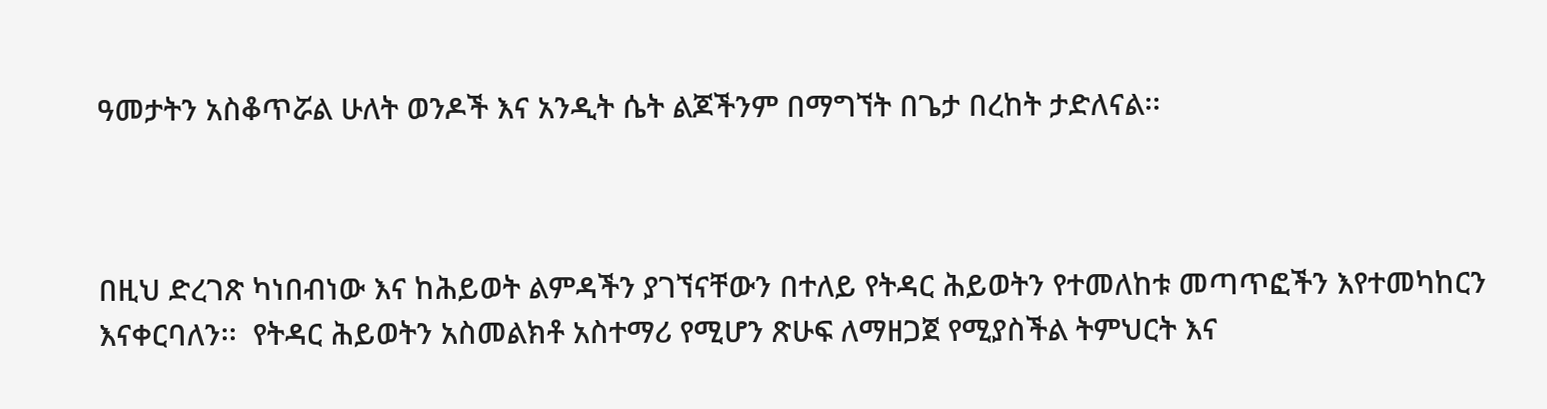ዓመታትን አስቆጥሯል ሁለት ወንዶች እና አንዲት ሴት ልጆችንም በማግኘት በጌታ በረከት ታድለናል፡፡



በዚህ ድረገጽ ካነበብነው እና ከሕይወት ልምዳችን ያገኘናቸውን በተለይ የትዳር ሕይወትን የተመለከቱ መጣጥፎችን እየተመካከርን እናቀርባለን፡፡  የትዳር ሕይወትን አስመልክቶ አስተማሪ የሚሆን ጽሁፍ ለማዘጋጀ የሚያስችል ትምህርት እና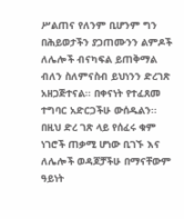ሥልጠና የለንም ቢሆንም ግን በሕይወታችን ያጋጠሙንን ልምዶች ለሌሎች ብናካፍል ይጠቅማል ብለን ስለምናስብ ይህነንን ድረገጽ አዘጋጅተናል፡፡ በቀናነት የተፈጸመ ተግባር አድርጋችሁ ውሰዱልን፡፡ በዚህ ድረ ገጽ ላይ የሰፈሩ ቁም ነገሮች ጠቃሚ ሆነው ቢገኙ እና ለሌሎች ወዳጆቻችሁ በማናቸውም ዓይነት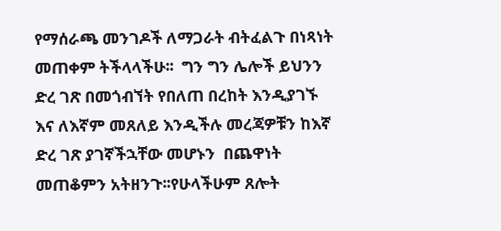የማሰራጫ መንገዶች ለማጋራት ብትፈልጉ በነጻነት መጠቀም ትችላላችሁ፡፡  ግን ግን ሌሎች ይህንን ድረ ገጽ በመጎብኘት የበለጠ በረከት እንዲያገኙ እና ለእኛም መጸለይ እንዲችሉ መረጃዎቹን ከእኛ ድረ ገጽ ያገኛችኋቸው መሆኑን  በጨዋነት መጠቆምን አትዘንጉ፡፡የሁላችሁም ጸሎት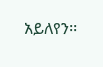አይለየን፡፡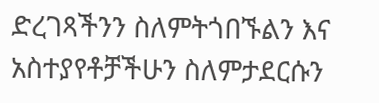ድረገጻችንን ስለምትጎበኙልን እና አስተያየቶቻችሁን ስለምታደርሱን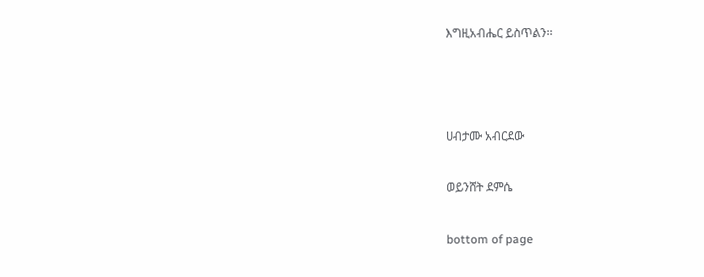እግዚአብሔር ይስጥልን፡፡



ሀብታሙ አብርደው

ወይንሸት ደምሴ

bottom of page